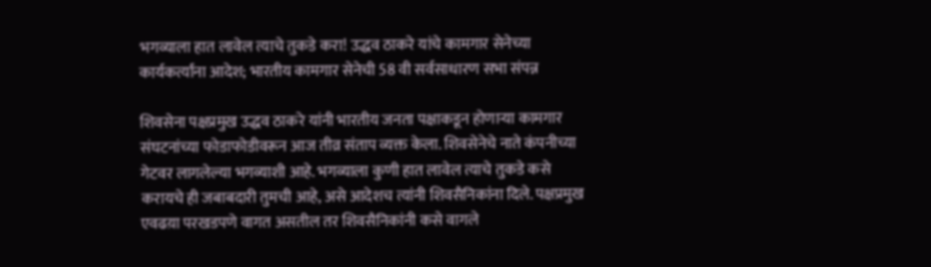भगव्याला हात लावेल त्याचे तुकडे करा! उद्धव ठाकरे यांचे कामगार सेनेच्या कार्यकर्त्यांना आदेश; भारतीय कामगार सेनेची 58 वी सर्वसाधारण सभा संपन्न

शिवसेना पक्षप्रमुख उद्धव ठाकरे यांनी भारतीय जनता पक्षाकडून होणाऱ्या कामगार संघटनांच्या फोडाफोडीवरून आज तीव्र संताप व्यक्त केला. शिवसेनेचे नाते कंपनीच्या गेटवर लागलेल्या भगव्याशी आहे. भगव्याला कुणी हात लावेल त्याचे तुकडे कसे करायचे ही जबाबदारी तुमची आहे, असे आदेशच त्यांनी शिवसैनिकांना दिले. पक्षप्रमुख एवढय़ा परखडपणे वागत असतील तर शिवसैनिकांनी कसे वागले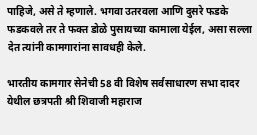पाहिजे, असे ते म्हणाले. भगवा उतरवला आणि दुसरे फडके फडकवले तर ते फक्त डोळे पुसायच्या कामाला येईल, असा सल्ला देत त्यांनी कामगारांना सावधही केले.

भारतीय कामगार सेनेची 58 वी विशेष सर्वसाधारण सभा दादर येथील छत्रपती श्री शिवाजी महाराज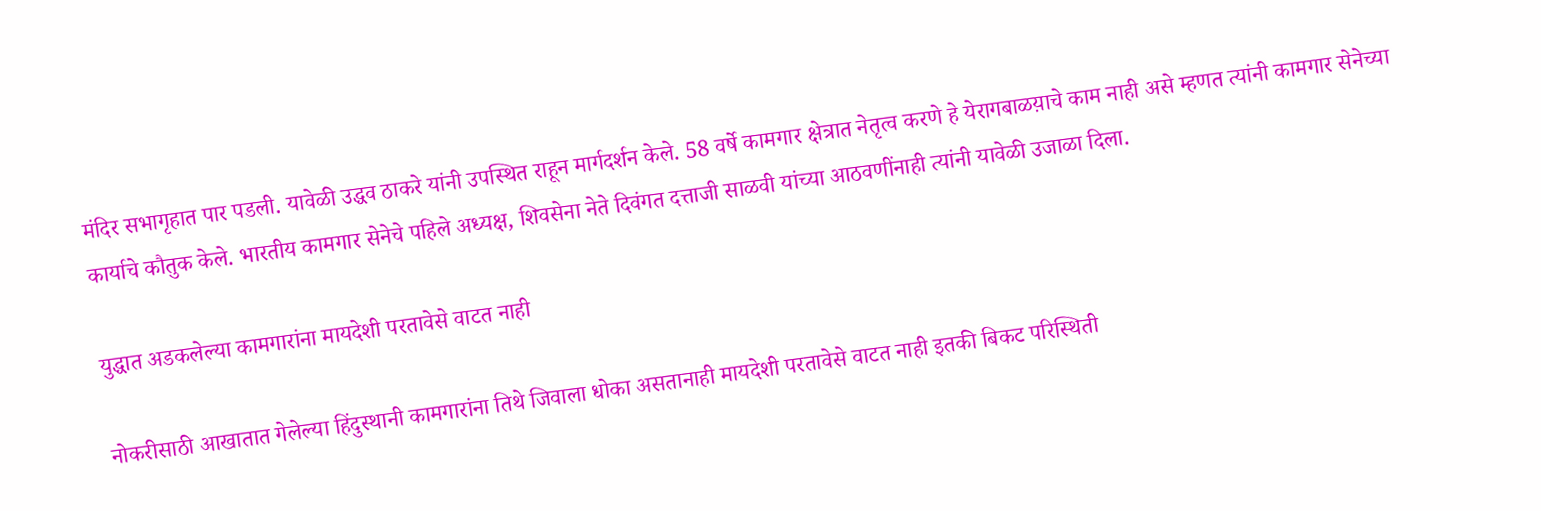मंदिर सभागृहात पार पडली. यावेळी उद्धव ठाकरे यांनी उपस्थित राहून मार्गदर्शन केले. 58 वर्षे कामगार क्षेत्रात नेतृत्व करणे हे येरागबाळय़ाचे काम नाही असे म्हणत त्यांनी कामगार सेनेच्या कार्याचे कौतुक केले. भारतीय कामगार सेनेचे पहिले अध्यक्ष, शिवसेना नेते दिवंगत दत्ताजी साळवी यांच्या आठवणींनाही त्यांनी यावेळी उजाळा दिला.

युद्धात अडकलेल्या कामगारांना मायदेशी परतावेसे वाटत नाही

नोकरीसाठी आखातात गेलेल्या हिंदुस्थानी कामगारांना तिथे जिवाला धोका असतानाही मायदेशी परतावेसे वाटत नाही इतकी बिकट परिस्थिती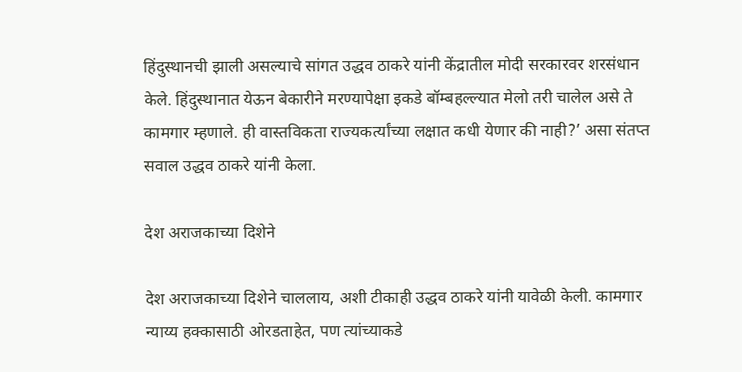हिंदुस्थानची झाली असल्याचे सांगत उद्धव ठाकरे यांनी केंद्रातील मोदी सरकारवर शरसंधान केले. हिंदुस्थानात येऊन बेकारीने मरण्यापेक्षा इकडे बॉम्बहल्ल्यात मेलो तरी चालेल असे ते कामगार म्हणाले. ही वास्तविकता राज्यकर्त्यांच्या लक्षात कधी येणार की नाही?’ असा संतप्त सवाल उद्धव ठाकरे यांनी केला.

देश अराजकाच्या दिशेने

देश अराजकाच्या दिशेने चाललाय, अशी टीकाही उद्धव ठाकरे यांनी यावेळी केली. कामगार न्याय्य हक्कासाठी ओरडताहेत, पण त्यांच्याकडे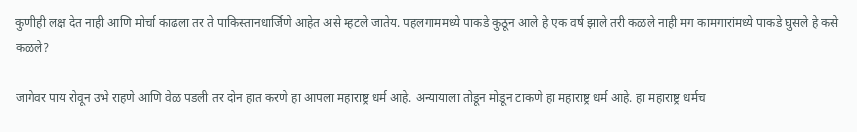कुणीही लक्ष देत नाही आणि मोर्चा काढला तर ते पाकिस्तानधार्जिणे आहेत असे म्हटले जातेय. पहलगाममध्ये पाकडे कुठून आले हे एक वर्ष झाले तरी कळले नाही मग कामगारांमध्ये पाकडे घुसले हे कसे कळले?

जागेवर पाय रोवून उभे राहणे आणि वेळ पडली तर दोन हात करणे हा आपला महाराष्ट्र धर्म आहे. अन्यायाला तोडून मोडून टाकणे हा महाराष्ट्र धर्म आहे. हा महाराष्ट्र धर्मच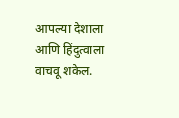आपल्या देशाला आणि हिंदुत्वाला वाचवू शकेल.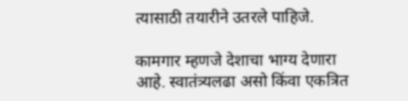त्यासाठी तयारीने उतरले पाहिजे.

कामगार म्हणजे देशाचा भाग्य देणारा आहे. स्वातंत्र्यलढा असो किंवा एकत्रित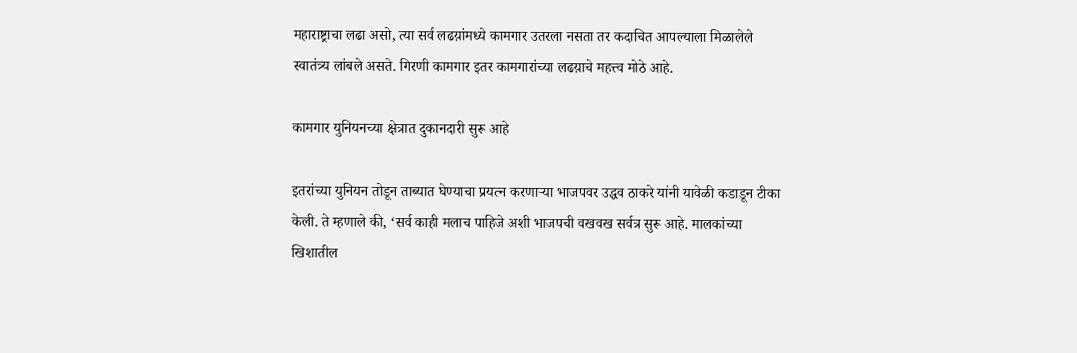महाराष्ट्राचा लढा असो, त्या सर्व लढय़ांमध्ये कामगार उतरला नसता तर कदाचित आपल्याला मिळालेले स्वातंत्र्य लांबले असते. गिरणी कामगार इतर कामगारांच्या लढय़ाचे महत्त्व मोठे आहे.

कामगार युनियनच्या क्षेत्रात दुकानदारी सुरू आहे

इतरांच्या युनियन तोडून ताब्यात घेण्याचा प्रयत्न करणाऱ्या भाजपवर उद्धव ठाकरे यांनी यावेळी कडाडून टीका केली. ते म्हणाले की, ‘सर्व काही मलाच पाहिजे अशी भाजपची वखवख सर्वत्र सुरू आहे. मालकांच्या खिशातील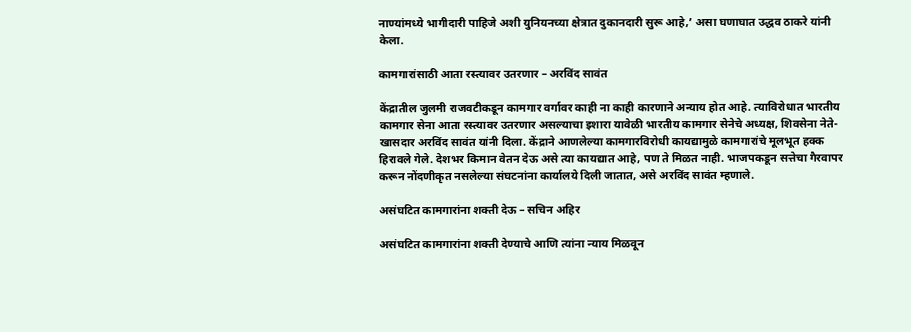नाण्यांमध्ये भागीदारी पाहिजे अशी युनियनच्या क्षेत्रात दुकानदारी सुरू आहे,’ असा घणाघात उद्धव ठाकरे यांनी केला.

कामगारांसाठी आता रस्त्यावर उतरणार – अरविंद सावंत

केंद्रातील जुलमी राजवटीकडून कामगार वर्गावर काही ना काही कारणाने अन्याय होत आहे. त्याविरोधात भारतीय कामगार सेना आता रस्त्यावर उतरणार असल्याचा इशारा यावेळी भारतीय कामगार सेनेचे अध्यक्ष, शिवसेना नेते-खासदार अरविंद सावंत यांनी दिला. केंद्राने आणलेल्या कामगारविरोधी कायद्यामुळे कामगारांचे मूलभूत हक्क हिरावले गेले. देशभर किमान वेतन देऊ असे त्या कायद्यात आहे, पण ते मिळत नाही. भाजपकडून सत्तेचा गैरवापर करून नोंदणीकृत नसलेल्या संघटनांना कार्यालये दिली जातात, असे अरविंद सावंत म्हणाले.

असंघटित कामगारांना शक्ती देऊ – सचिन अहिर

असंघटित कामगारांना शक्ती देण्याचे आणि त्यांना न्याय मिळवून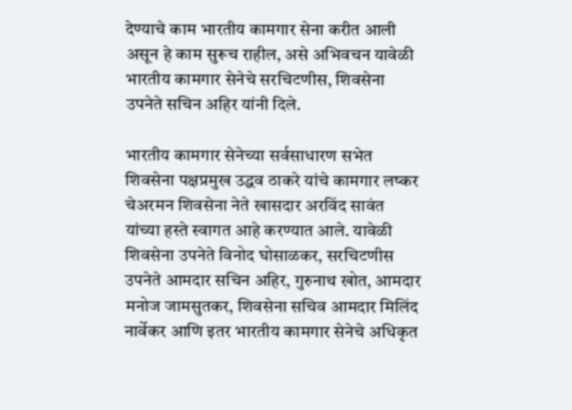देण्याचे काम भारतीय कामगार सेना करीत आली असून हे काम सुरूच राहील, असे अभिवचन यावेळी भारतीय कामगार सेनेचे सरचिटणीस, शिवसेना उपनेते सचिन अहिर यांनी दिले.

भारतीय कामगार सेनेच्या सर्वसाधारण सभेत शिवसेना पक्षप्रमुख उद्धव ठाकरे यांचे कामगार लष्कर चेअरमन शिवसेना नेते खासदार अरविंद सावंत यांच्या हस्ते स्वागत आहे करण्यात आले. यावेळी शिवसेना उपनेते विनोद घोसाळकर, सरचिटणीस उपनेते आमदार सचिन अहिर, गुरुनाथ खोत, आमदार मनोज जामसुतकर, शिवसेना सचिव आमदार मिलिंद नार्वेकर आणि इतर भारतीय कामगार सेनेचे अधिकृत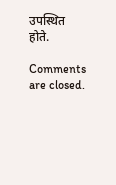उपस्थित होते.

Comments are closed.